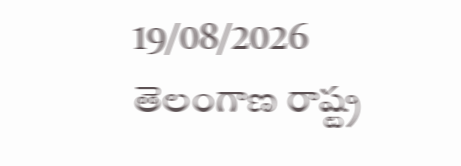19/08/2026
తెలంగాణ రాష్ట్ర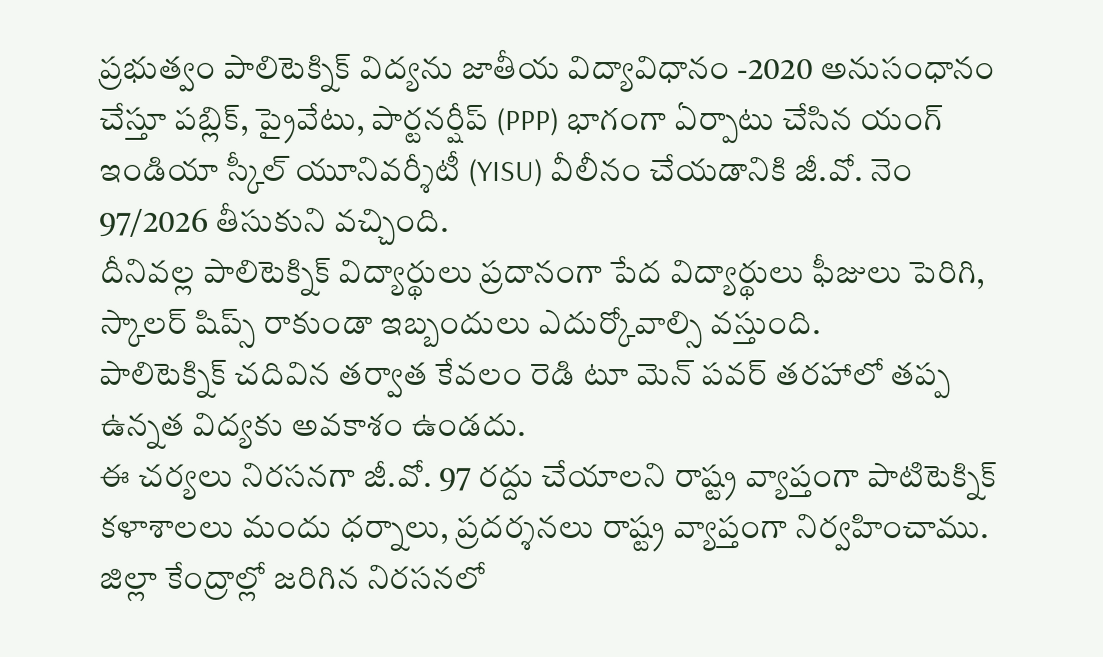ప్రభుత్వం పాలిటెక్నిక్ విద్యను జాతీయ విద్యావిధానం -2020 అనుసంధానం చేస్తూ పబ్లిక్, ప్రైవేటు, పార్టనర్షీప్ (PPP) భాగంగా ఏర్పాటు చేసిన యంగ్ ఇండియా స్కీల్ యూనివర్శీటీ (YISU) వీలీనం చేయడానికి జీ.వో. నెం 97/2026 తీసుకుని వచ్చింది.
దీనివల్ల పాలిటెక్నిక్ విద్యార్థులు ప్రదానంగా పేద విద్యార్థులు ఫీజులు పెరిగి, స్కాలర్ షిప్స్ రాకుండా ఇబ్బందులు ఎదుర్కోవాల్సి వస్తుంది.
పాలిటెక్నిక్ చదివిన తర్వాత కేవలం రెడి టూ మెన్ పవర్ తరహాలో తప్ప ఉన్నత విద్యకు అవకాశం ఉండదు.
ఈ చర్యలు నిరసనగా జీ.వో. 97 రద్దు చేయాలని రాష్ట్ర వ్యాప్తంగా పాటిటెక్నిక్ కళాశాలలు మందు ధర్నాలు, ప్రదర్శనలు రాష్ట్ర వ్యాప్తంగా నిర్వహించాము.
జిల్లా కేంద్రాల్లో జరిగిన నిరసనలో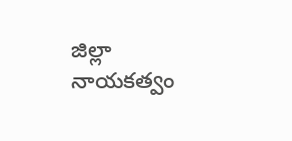జిల్లా నాయకత్వం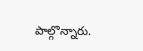పాల్గొన్నారు.